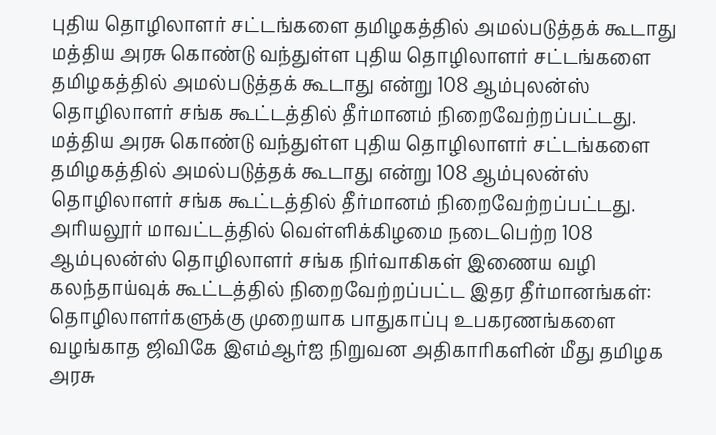புதிய தொழிலாளர் சட்டங்களை தமிழகத்தில் அமல்படுத்தக் கூடாது
மத்திய அரசு கொண்டு வந்துள்ள புதிய தொழிலாளர் சட்டங்களை தமிழகத்தில் அமல்படுத்தக் கூடாது என்று 108 ஆம்புலன்ஸ் தொழிலாளர் சங்க கூட்டத்தில் தீர்மானம் நிறைவேற்றப்பட்டது.
மத்திய அரசு கொண்டு வந்துள்ள புதிய தொழிலாளர் சட்டங்களை தமிழகத்தில் அமல்படுத்தக் கூடாது என்று 108 ஆம்புலன்ஸ் தொழிலாளர் சங்க கூட்டத்தில் தீர்மானம் நிறைவேற்றப்பட்டது.
அரியலூர் மாவட்டத்தில் வெள்ளிக்கிழமை நடைபெற்ற 108 ஆம்புலன்ஸ் தொழிலாளர் சங்க நிர்வாகிகள் இணைய வழி கலந்தாய்வுக் கூட்டத்தில் நிறைவேற்றப்பட்ட இதர தீர்மானங்கள்:
தொழிலாளர்களுக்கு முறையாக பாதுகாப்பு உபகரணங்களை வழங்காத ஜிவிகே இஎம்ஆர்ஐ நிறுவன அதிகாரிகளின் மீது தமிழக அரசு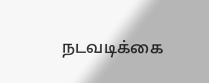நடவடிக்கை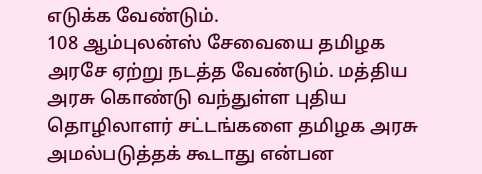எடுக்க வேண்டும்.
108 ஆம்புலன்ஸ் சேவையை தமிழக அரசே ஏற்று நடத்த வேண்டும். மத்திய அரசு கொண்டு வந்துள்ள புதிய தொழிலாளர் சட்டங்களை தமிழக அரசு அமல்படுத்தக் கூடாது என்பன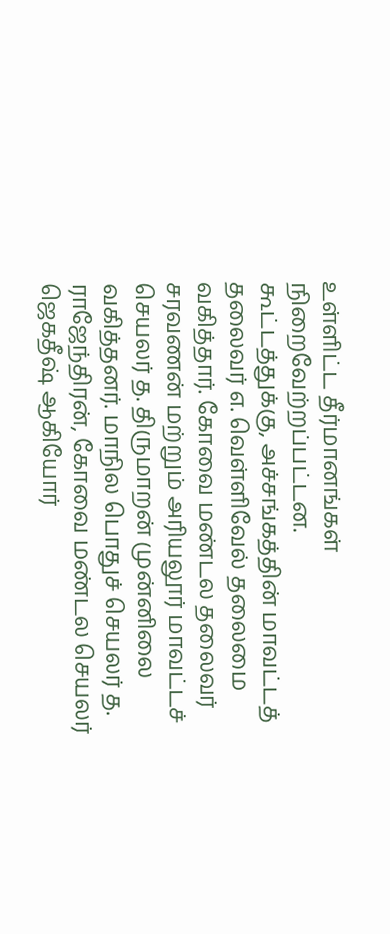உள்ளிட்ட தீர்மானங்கள் நிறைவேற்றப்பட்டன.
கூட்டத்துக்கு, அச்சங்கத்தின் மாவட்டத் தலைவர் எ. வெள்ளிவேல் தலைமை வகித்தார். கோவை மண்டல தலைவர் சரவணன் மற்றும் அரியலூர் மாவட்டச் செயலர் த. திருமாறன் முன்னிலை வகித்தனர். மாநில பொதுச் செயலர் த. ராஜேந்திரன், கோவை மண்டல செயலர் ஜெகதீஷ் ஆகியோர்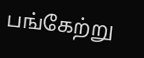பங்கேற்று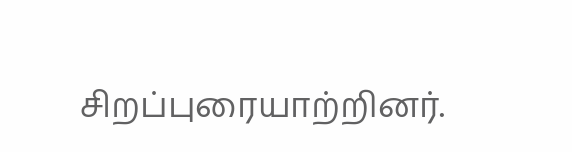சிறப்புரையாற்றினர்.